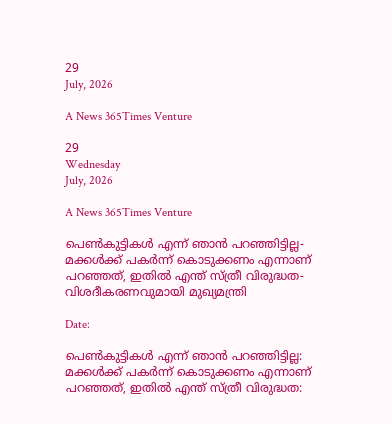29
July, 2026

A News 365Times Venture

29
Wednesday
July, 2026

A News 365Times Venture

പെണ്‍കുട്ടികള്‍ എന്ന് ഞാന്‍ പറഞ്ഞിട്ടില്ല- മക്കള്‍ക്ക് പകര്‍ന്ന് കൊടുക്കണം എന്നാണ് പറഞ്ഞത്, ഇതില്‍ എന്ത് സ്ത്രീ വിരുദ്ധത- വിശദീകരണവുമായി മുഖ്യമന്ത്രി

Date:

പെണ്‍കുട്ടികള്‍ എന്ന് ഞാന്‍ പറഞ്ഞിട്ടില്ല: മക്കള്‍ക്ക് പകര്‍ന്ന് കൊടുക്കണം എന്നാണ് പറഞ്ഞത്, ഇതില്‍ എന്ത് സ്ത്രീ വിരുദ്ധത: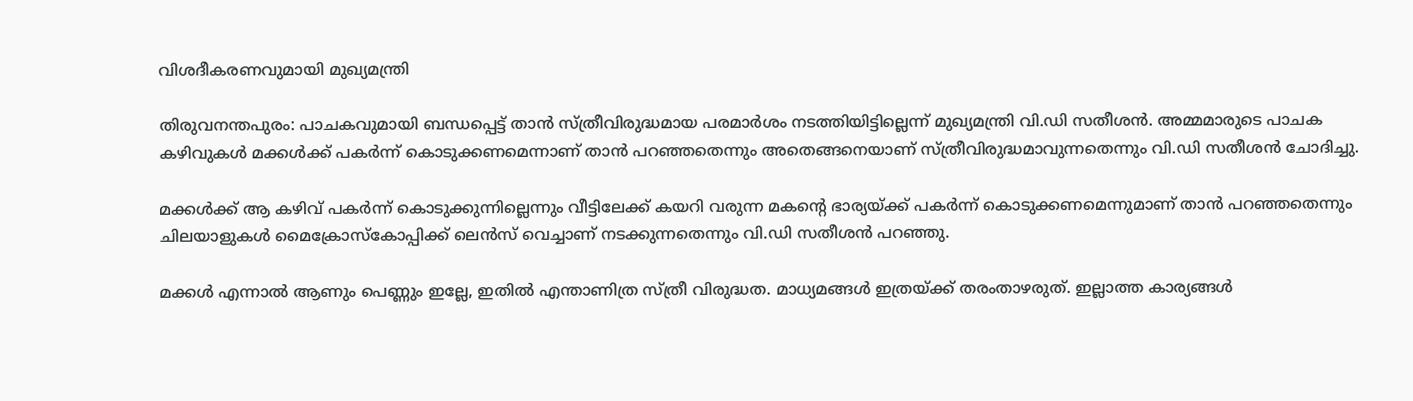വിശദീകരണവുമായി മുഖ്യമന്ത്രി

തിരുവനന്തപുരം: പാചകവുമായി ബന്ധപ്പെട്ട് താന്‍ സ്ത്രീവിരുദ്ധമായ പരമാര്‍ശം നടത്തിയിട്ടില്ലെന്ന് മുഖ്യമന്ത്രി വി.ഡി സതീശന്‍. അമ്മമാരുടെ പാചക കഴിവുകള്‍ മക്കള്‍ക്ക് പകര്‍ന്ന് കൊടുക്കണമെന്നാണ് താന്‍ പറഞ്ഞതെന്നും അതെങ്ങനെയാണ് സ്ത്രീവിരുദ്ധമാവുന്നതെന്നും വി.ഡി സതീശന്‍ ചോദിച്ചു.

മക്കള്‍ക്ക് ആ കഴിവ് പകര്‍ന്ന് കൊടുക്കുന്നില്ലെന്നും വീട്ടിലേക്ക് കയറി വരുന്ന മകന്റെ ഭാര്യയ്ക്ക് പകര്‍ന്ന് കൊടുക്കണമെന്നുമാണ് താന്‍ പറഞ്ഞതെന്നും ചിലയാളുകള്‍ മൈക്രോസ്‌കോപ്പിക്ക് ലെന്‍സ് വെച്ചാണ് നടക്കുന്നതെന്നും വി.ഡി സതീശന്‍ പറഞ്ഞു.

മക്കള്‍ എന്നാല്‍ ആണും പെണ്ണും ഇല്ലേ, ഇതില്‍ എന്താണിത്ര സ്ത്രീ വിരുദ്ധത. മാധ്യമങ്ങള്‍ ഇത്രയ്ക്ക് തരംതാഴരുത്. ഇല്ലാത്ത കാര്യങ്ങള്‍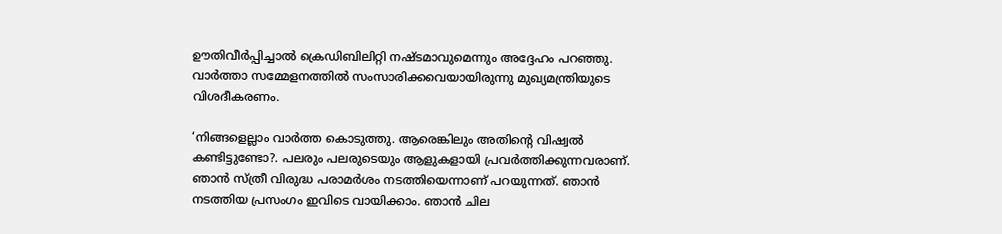ഊതിവീര്‍പ്പിച്ചാല്‍ ക്രെഡിബിലിറ്റി നഷ്ടമാവുമെന്നും അദ്ദേഹം പറഞ്ഞു. വാര്‍ത്താ സമ്മേളനത്തില്‍ സംസാരിക്കവെയായിരുന്നു മുഖ്യമന്ത്രിയുടെ വിശദീകരണം.

‘നിങ്ങളെല്ലാം വാര്‍ത്ത കൊടുത്തു. ആരെങ്കിലും അതിന്റെ വിഷ്വല്‍ കണ്ടിട്ടുണ്ടോ?. പലരും പലരുടെയും ആളുകളായി പ്രവര്‍ത്തിക്കുന്നവരാണ്. ഞാന്‍ സ്ത്രീ വിരുദ്ധ പരാമര്‍ശം നടത്തിയെന്നാണ് പറയുന്നത്. ഞാന്‍ നടത്തിയ പ്രസംഗം ഇവിടെ വായിക്കാം. ഞാന്‍ ചില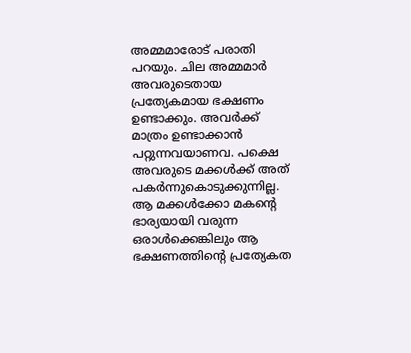അമ്മമാരോട് പരാതി പറയും. ചില അമ്മമാര്‍ അവരുടെതായ പ്രത്യേകമായ ഭക്ഷണം ഉണ്ടാക്കും. അവര്‍ക്ക് മാത്രം ഉണ്ടാക്കാന്‍ പറ്റുന്നവയാണവ. പക്ഷെ അവരുടെ മക്കള്‍ക്ക് അത് പകര്‍ന്നുകൊടുക്കുന്നില്ല. ആ മക്കള്‍ക്കോ മകന്റെ ഭാര്യയായി വരുന്ന ഒരാള്‍ക്കെങ്കിലും ആ ഭക്ഷണത്തിന്റെ പ്രത്യേകത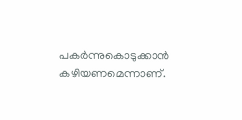പകര്‍ന്നുകൊടുക്കാന്‍ കഴിയണമെന്നാണ്.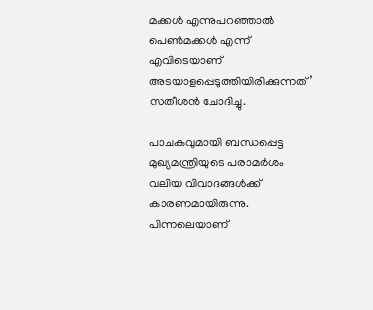മക്കള്‍ എന്നുപറഞ്ഞാല്‍ പെണ്‍മക്കള്‍ എന്ന് എവിടെയാണ് അടയാളപ്പെടുത്തിയിരിക്കുന്നത്’ സതീശന്‍ ചോദിച്ചു.

പാചകവുമായി ബന്ധപ്പെട്ട മുഖ്യമന്ത്രിയുടെ പരാമര്‍ശം വലിയ വിവാദങ്ങള്‍ക്ക് കാരണമായിരുന്നു. പിന്നലെയാണ്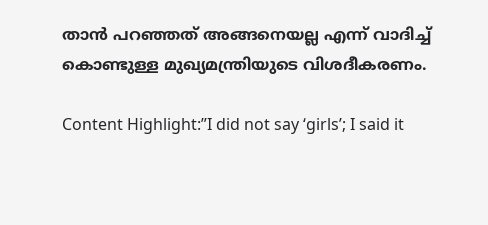താന്‍ പറഞ്ഞത് അങ്ങനെയല്ല എന്ന് വാദിച്ച് കൊണ്ടുള്ള മുഖ്യമന്ത്രിയുടെ വിശദീകരണം.

Content Highlight:”I did not say ‘girls’; I said it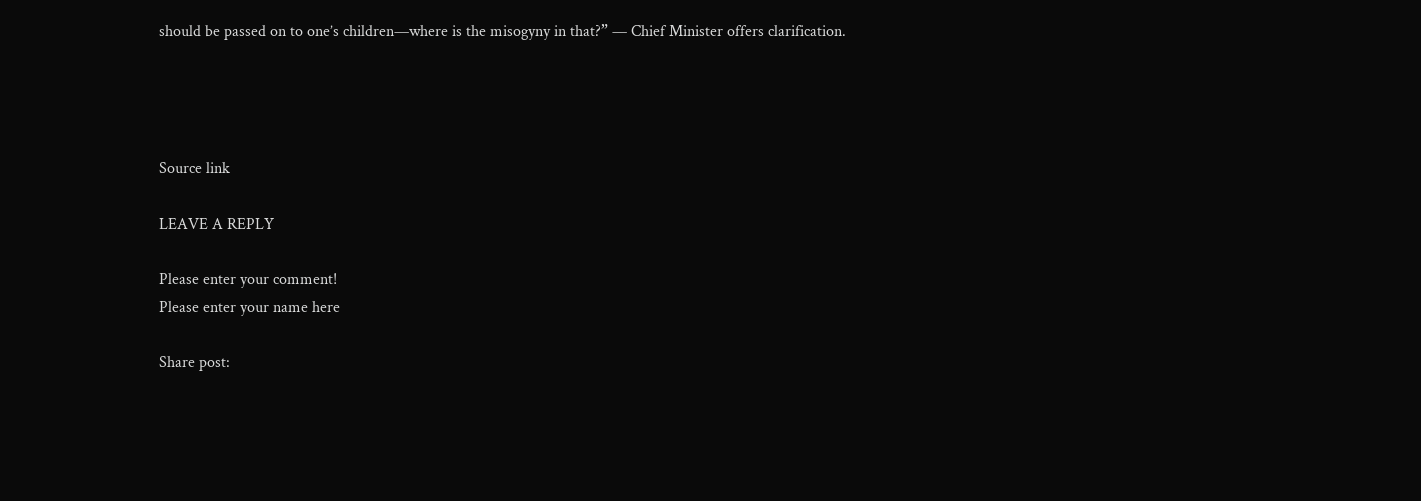should be passed on to one’s children—where is the misogyny in that?” — Chief Minister offers clarification.




Source link

LEAVE A REPLY

Please enter your comment!
Please enter your name here

Share post: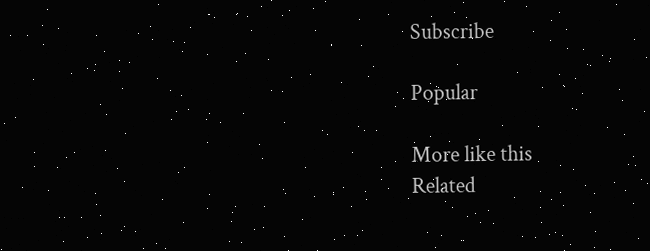Subscribe

Popular

More like this
Related